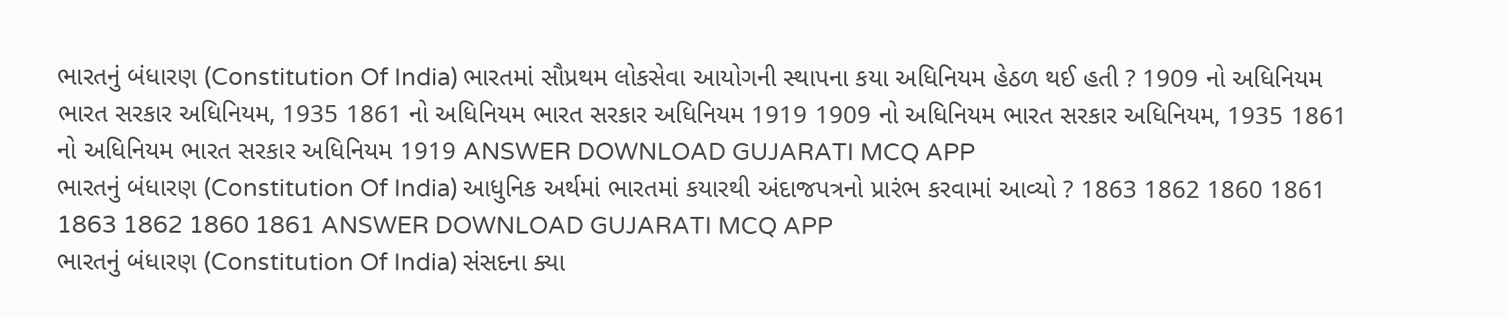ભારતનું બંધારણ (Constitution Of India) ભારતમાં સૌપ્રથમ લોકસેવા આયોગની સ્થાપના કયા અધિનિયમ હેઠળ થઈ હતી ? 1909 નો અધિનિયમ ભારત સરકાર અધિનિયમ, 1935 1861 નો અધિનિયમ ભારત સરકાર અધિનિયમ 1919 1909 નો અધિનિયમ ભારત સરકાર અધિનિયમ, 1935 1861 નો અધિનિયમ ભારત સરકાર અધિનિયમ 1919 ANSWER DOWNLOAD GUJARATI MCQ APP
ભારતનું બંધારણ (Constitution Of India) આધુનિક અર્થમાં ભારતમાં કયારથી અંદાજપત્રનો પ્રારંભ કરવામાં આવ્યો ? 1863 1862 1860 1861 1863 1862 1860 1861 ANSWER DOWNLOAD GUJARATI MCQ APP
ભારતનું બંધારણ (Constitution Of India) સંસદના ક્યા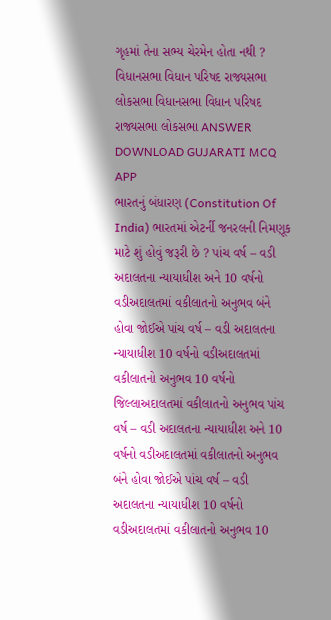ગૃહમાં તેના સભ્ય ચેરમેન હોતા નથી ? વિધાનસભા વિધાન પરિષદ રાજ્યસભા લોકસભા વિધાનસભા વિધાન પરિષદ રાજ્યસભા લોકસભા ANSWER DOWNLOAD GUJARATI MCQ APP
ભારતનું બંધારણ (Constitution Of India) ભારતમાં એટર્ની જનરલની નિમણૂક માટે શું હોવું જરૂરી છે ? પાંચ વર્ષ – વડી અદાલતના ન્યાયાધીશ અને 10 વર્ષનો વડીઅદાલતમાં વકીલાતનો અનુભવ બંને હોવા જોઈએ પાંચ વર્ષ – વડી અદાલતના ન્યાયાધીશ 10 વર્ષનો વડીઅદાલતમાં વકીલાતનો અનુભવ 10 વર્ષનો જિલ્લાઅદાલતમાં વકીલાતનો અનુભવ પાંચ વર્ષ – વડી અદાલતના ન્યાયાધીશ અને 10 વર્ષનો વડીઅદાલતમાં વકીલાતનો અનુભવ બંને હોવા જોઈએ પાંચ વર્ષ – વડી અદાલતના ન્યાયાધીશ 10 વર્ષનો વડીઅદાલતમાં વકીલાતનો અનુભવ 10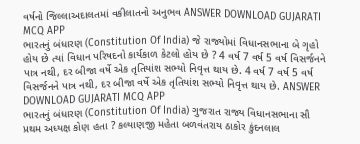વર્ષનો જિલ્લાઅદાલતમાં વકીલાતનો અનુભવ ANSWER DOWNLOAD GUJARATI MCQ APP
ભારતનું બંધારણ (Constitution Of India) જે રાજ્યોમાં વિધાનસભાના બે ગૃહો હોય છે ત્યાં વિધાન પરિષદનો કાર્યકાળ કેટલો હોય છે ? 4 વર્ષ 7 વર્ષ 5 વર્ષ વિસર્જનને પાત્ર નથી, દર બીજા વર્ષે એક તૃતિયાંશ સભ્યો નિવૃત્ત થાય છે. 4 વર્ષ 7 વર્ષ 5 વર્ષ વિસર્જનને પાત્ર નથી, દર બીજા વર્ષે એક તૃતિયાંશ સભ્યો નિવૃત્ત થાય છે. ANSWER DOWNLOAD GUJARATI MCQ APP
ભારતનું બંધારણ (Constitution Of India) ગુજરાત રાજ્ય વિધાનસભાના સૌ પ્રથમ અધ્યક્ષ કોણ હતા ? કલ્યાણજી મહેતા બળવંતરાય ઠાકોર કુંદનલાલ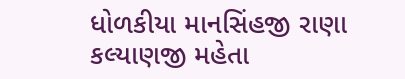ધોળકીયા માનસિંહજી રાણા કલ્યાણજી મહેતા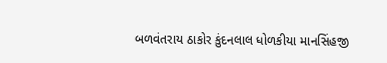બળવંતરાય ઠાકોર કુંદનલાલ ધોળકીયા માનસિંહજી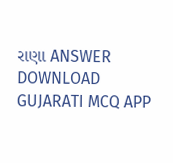રાણા ANSWER DOWNLOAD GUJARATI MCQ APP